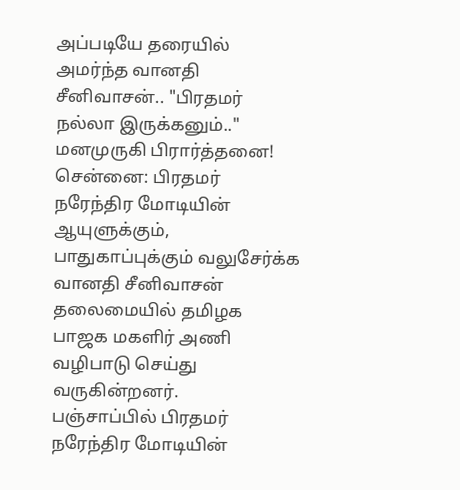அப்படியே தரையில் அமர்ந்த வானதி சீனிவாசன்.. "பிரதமர் நல்லா இருக்கனும்.." மனமுருகி பிரார்த்தனை!
சென்னை: பிரதமர் நரேந்திர மோடியின் ஆயுளுக்கும், பாதுகாப்புக்கும் வலுசேர்க்க வானதி சீனிவாசன் தலைமையில் தமிழக பாஜக மகளிர் அணி வழிபாடு செய்து வருகின்றனர்.
பஞ்சாப்பில் பிரதமர் நரேந்திர மோடியின்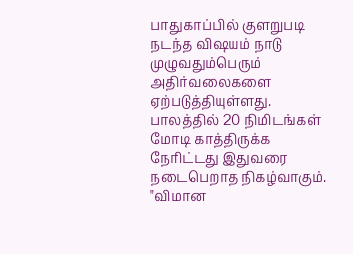பாதுகாப்பில் குளறுபடி நடந்த விஷயம் நாடு முழுவதும்பெரும் அதிர்வலைகளை ஏற்படுத்தியுள்ளது. பாலத்தில் 20 நிமிடங்கள் மோடி காத்திருக்க நேரிட்டது இதுவரை நடைபெறாத நிகழ்வாகும்.
"விமான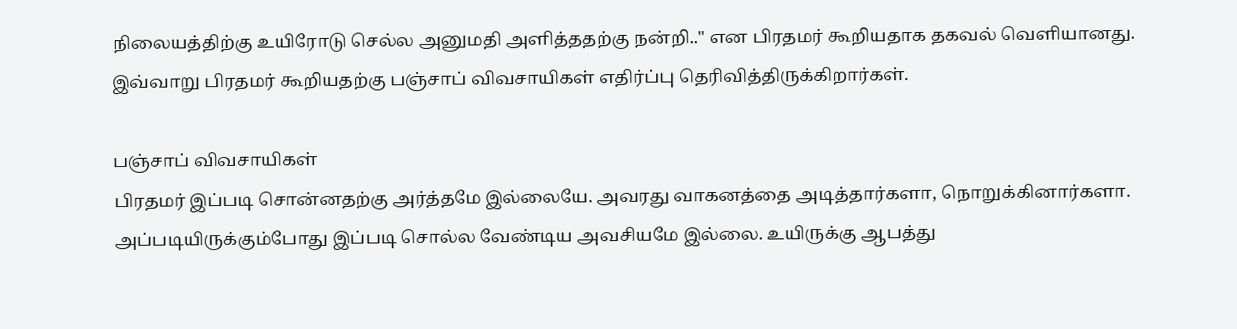நிலையத்திற்கு உயிரோடு செல்ல அனுமதி அளித்ததற்கு நன்றி.." என பிரதமர் கூறியதாக தகவல் வெளியானது. இவ்வாறு பிரதமர் கூறியதற்கு பஞ்சாப் விவசாயிகள் எதிர்ப்பு தெரிவித்திருக்கிறார்கள்.

பஞ்சாப் விவசாயிகள்
பிரதமர் இப்படி சொன்னதற்கு அர்த்தமே இல்லையே. அவரது வாகனத்தை அடித்தார்களா, நொறுக்கினார்களா. அப்படியிருக்கும்போது இப்படி சொல்ல வேண்டிய அவசியமே இல்லை. உயிருக்கு ஆபத்து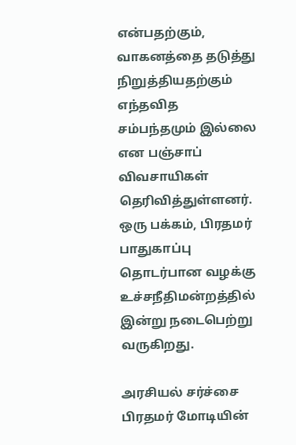என்பதற்கும், வாகனத்தை தடுத்து நிறுத்தியதற்கும் எந்தவித சம்பந்தமும் இல்லை என பஞ்சாப் விவசாயிகள் தெரிவித்துள்ளனர். ஒரு பக்கம், பிரதமர் பாதுகாப்பு தொடர்பான வழக்கு உச்சநீதிமன்றத்தில் இன்று நடைபெற்று வருகிறது.

அரசியல் சர்ச்சை
பிரதமர் மோடியின்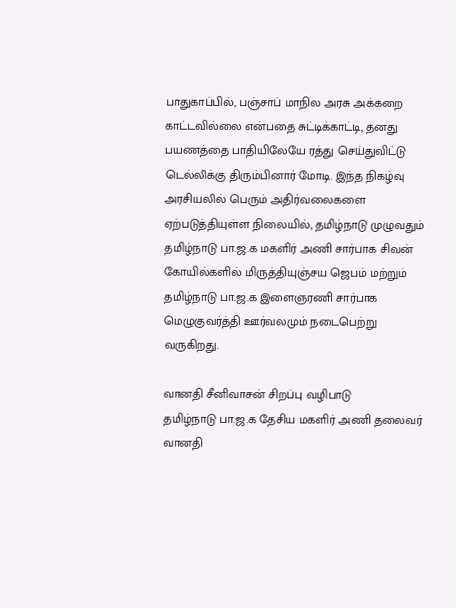பாதுகாப்பில், பஞ்சாப் மாநில அரசு அக்கறை காட்டவில்லை என்பதை சுட்டிக்காட்டி, தனது பயணத்தை பாதியிலேயே ரத்து செய்துவிட்டு டெல்லிக்கு திரும்பினார் மோடி. இந்த நிகழ்வு அரசியலில் பெரும் அதிர்வலைகளை ஏற்படுத்தியுள்ள நிலையில், தமிழ்நாடு முழுவதும் தமிழ்நாடு பா.ஜ.க மகளிர் அணி சார்பாக சிவன் கோயில்களில் மிருத்தியுஞ்சய ஜெபம் மற்றும் தமிழ்நாடு பா.ஜ.க இளைஞரணி சார்பாக மெழுகுவர்த்தி ஊர்வலமும் நடைபெற்று வருகிறது.

வானதி சீனிவாசன் சிறப்பு வழிபாடு
தமிழ்நாடு பா.ஜ.க தேசிய மகளிர் அணி தலைவர் வானதி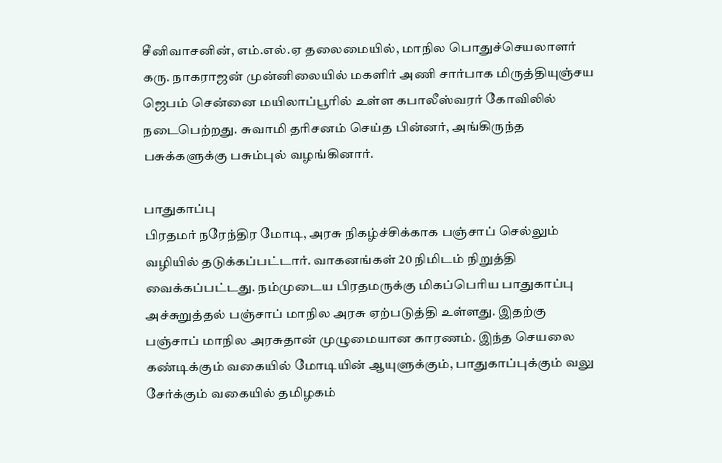சீனிவாசனின், எம்.எல்.ஏ தலைமையில், மாநில பொதுச்செயலாளர் கரு. நாகராஜன் முன்னிலையில் மகளிர் அணி சார்பாக மிருத்தியுஞ்சய ஜெபம் சென்னை மயிலாப்பூரில் உள்ள கபாலீஸ்வரர் கோவிலில் நடைபெற்றது. சுவாமி தரிசனம் செய்த பின்னர், அங்கிருந்த பசுக்களுக்கு பசும்புல் வழங்கினார்.

பாதுகாப்பு
பிரதமர் நரேந்திர மோடி, அரசு நிகழ்ச்சிக்காக பஞ்சாப் செல்லும் வழியில் தடுக்கப்பட்டார். வாகனங்கள் 20 நிமிடம் நிறுத்தி வைக்கப்பட்டது. நம்முடைய பிரதமருக்கு மிகப்பெரிய பாதுகாப்பு அச்சுறுத்தல் பஞ்சாப் மாநில அரசு ஏற்படுத்தி உள்ளது. இதற்கு பஞ்சாப் மாநில அரசுதான் முழுமையான காரணம். இந்த செயலை கண்டிக்கும் வகையில் மோடியின் ஆயுளுக்கும், பாதுகாப்புக்கும் வலு சேர்க்கும் வகையில் தமிழகம்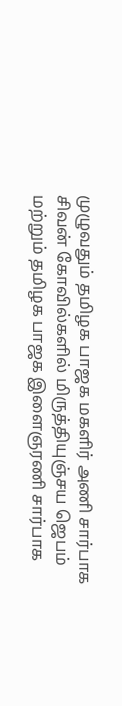முழுவதும் தமிழக பாஜக மகளிர் அணி சார்பாக சிவன் கோவில்களில் மிருத்தியுஞ்சய ஜெபம் மற்றும் தமிழக பாஜக இளைஞரணி சார்பாக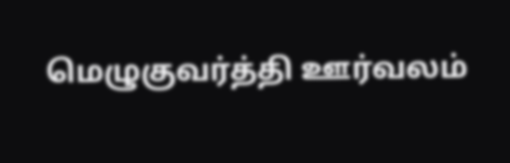மெழுகுவர்த்தி ஊர்வலம்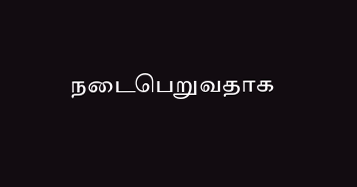நடைபெறுவதாக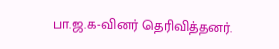பா.ஜ.க-வினர் தெரிவித்தனர்.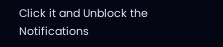Click it and Unblock the Notifications